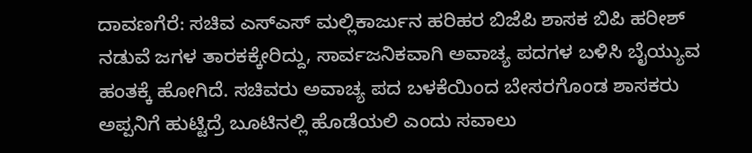ದಾವಣಗೆರೆ: ಸಚಿವ ಎಸ್ಎಸ್ ಮಲ್ಲಿಕಾರ್ಜುನ ಹರಿಹರ ಬಿಜೆಪಿ ಶಾಸಕ ಬಿಪಿ ಹರೀಶ್ ನಡುವೆ ಜಗಳ ತಾರಕಕ್ಕೇರಿದ್ದು, ಸಾರ್ವಜನಿಕವಾಗಿ ಅವಾಚ್ಯ ಪದಗಳ ಬಳಿಸಿ ಬೈಯ್ಯುವ ಹಂತಕ್ಕೆ ಹೋಗಿದೆ. ಸಚಿವರು ಅವಾಚ್ಯ ಪದ ಬಳಕೆಯಿಂದ ಬೇಸರಗೊಂಡ ಶಾಸಕರು ಅಪ್ಪನಿಗೆ ಹುಟ್ಟಿದ್ರೆ ಬೂಟಿನಲ್ಲಿ ಹೊಡೆಯಲಿ ಎಂದು ಸವಾಲು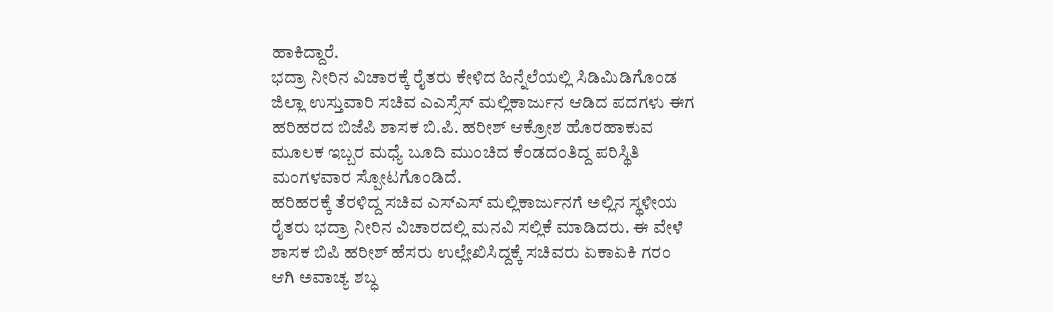ಹಾಕಿದ್ದಾರೆ.
ಭದ್ರಾ ನೀರಿನ ವಿಚಾರಕ್ಕೆ ರೈತರು ಕೇಳಿದ ಹಿನ್ನೆಲೆಯಲ್ಲಿ ಸಿಡಿಮಿಡಿಗೊಂಡ ಜಿಲ್ಲಾ ಉಸ್ತುವಾರಿ ಸಚಿವ ಎಎಸ್ಸೆಸ್ ಮಲ್ಲಿಕಾರ್ಜುನ ಆಡಿದ ಪದಗಳು ಈಗ ಹರಿಹರದ ಬಿಜೆಪಿ ಶಾಸಕ ಬಿ.ಪಿ. ಹರೀಶ್ ಆಕ್ರೋಶ ಹೊರಹಾಕುವ ಮೂಲಕ ಇಬ್ಬರ ಮಧ್ಯೆ ಬೂದಿ ಮುಂಚಿದ ಕೆಂಡದಂತಿದ್ದ ಪರಿಸ್ಥಿತಿ ಮಂಗಳವಾರ ಸ್ಪೋಟಗೊಂಡಿದೆ.
ಹರಿಹರಕ್ಕೆ ತೆರಳಿದ್ದ ಸಚಿವ ಎಸ್ಎಸ್ ಮಲ್ಲಿಕಾರ್ಜುನಗೆ ಅಲ್ಲಿನ ಸ್ಥಳೀಯ ರೈತರು ಭದ್ರಾ ನೀರಿನ ವಿಚಾರದಲ್ಲಿ ಮನವಿ ಸಲ್ಲಿಕೆ ಮಾಡಿದರು. ಈ ವೇಳೆ ಶಾಸಕ ಬಿಪಿ ಹರೀಶ್ ಹೆಸರು ಉಲ್ಲೇಖಿಸಿದ್ದಕ್ಕೆ ಸಚಿವರು ಏಕಾಏಕಿ ಗರಂ ಆಗಿ ಅವಾಚ್ಯ ಶಬ್ಧ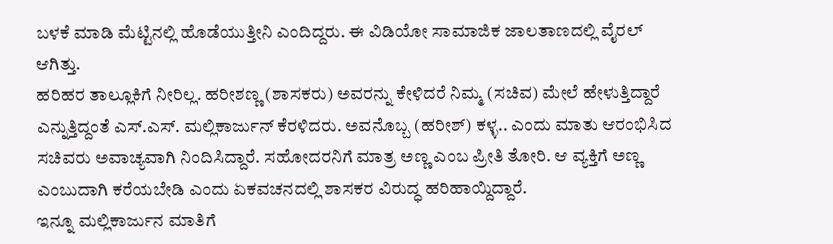ಬಳಕೆ ಮಾಡಿ ಮೆಟ್ಟಿನಲ್ಲಿ ಹೊಡೆಯುತ್ತೀನಿ ಎಂದಿದ್ದರು. ಈ ವಿಡಿಯೋ ಸಾಮಾಜಿಕ ಜಾಲತಾಣದಲ್ಲಿ ವೈರಲ್ ಆಗಿತ್ತು.
ಹರಿಹರ ತಾಲ್ಲೂಕಿಗೆ ನೀರಿಲ್ಲ. ಹರೀಶಣ್ಣ (ಶಾಸಕರು) ಅವರನ್ನು ಕೇಳಿದರೆ ನಿಮ್ಮ (ಸಚಿವ) ಮೇಲೆ ಹೇಳುತ್ತಿದ್ದಾರೆ ಎನ್ನುತ್ತಿದ್ದಂತೆ ಎಸ್.ಎಸ್. ಮಲ್ಲಿಕಾರ್ಜುನ್ ಕೆರಳಿದರು. ಅವನೊಬ್ಬ (ಹರೀಶ್) ಕಳ್ಳ.. ಎಂದು ಮಾತು ಆರಂಭಿಸಿದ ಸಚಿವರು ಅವಾಚ್ಯವಾಗಿ ನಿಂದಿಸಿದ್ದಾರೆ. ಸಹೋದರನಿಗೆ ಮಾತ್ರ ಅಣ್ಣ ಎಂಬ ಪ್ರೀತಿ ತೋರಿ. ಆ ವ್ಯಕ್ತಿಗೆ ಅಣ್ಣ ಎಂಬುದಾಗಿ ಕರೆಯಬೇಡಿ ಎಂದು ಏಕವಚನದಲ್ಲಿ ಶಾಸಕರ ವಿರುದ್ಧ ಹರಿಹಾಯ್ದಿದ್ದಾರೆ.
ಇನ್ನೂ ಮಲ್ಲಿಕಾರ್ಜುನ ಮಾತಿಗೆ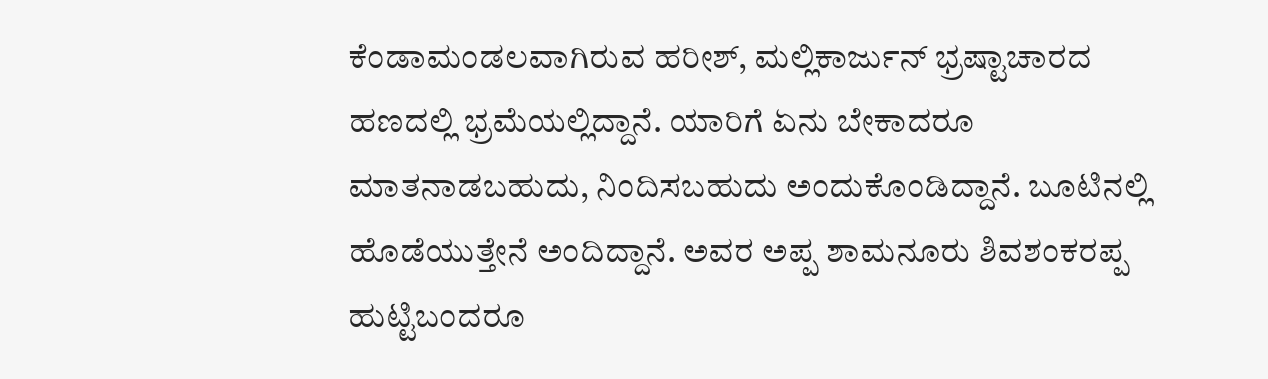ಕೆಂಡಾಮಂಡಲವಾಗಿರುವ ಹರೀಶ್, ಮಲ್ಲಿಕಾರ್ಜುನ್ ಭ್ರಷ್ಟಾಚಾರದ ಹಣದಲ್ಲಿ ಭ್ರಮೆಯಲ್ಲಿದ್ದಾನೆ. ಯಾರಿಗೆ ಏನು ಬೇಕಾದರೂ ಮಾತನಾಡಬಹುದು, ನಿಂದಿಸಬಹುದು ಅಂದುಕೊಂಡಿದ್ದಾನೆ. ಬೂಟಿನಲ್ಲಿ ಹೊಡೆಯುತ್ತೇನೆ ಅಂದಿದ್ದಾನೆ. ಅವರ ಅಪ್ಪ ಶಾಮನೂರು ಶಿವಶಂಕರಪ್ಪ ಹುಟ್ಟಿಬಂದರೂ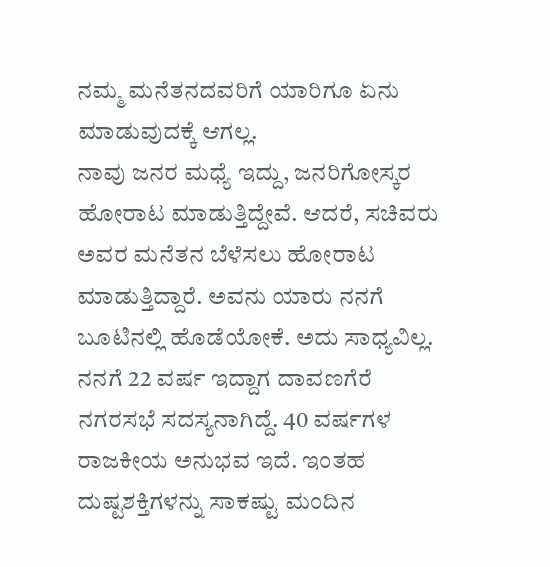ನಮ್ಮ ಮನೆತನದವರಿಗೆ ಯಾರಿಗೂ ಏನು ಮಾಡುವುದಕ್ಕೆ ಆಗಲ್ಲ.
ನಾವು ಜನರ ಮಧ್ಯೆ ಇದ್ದು, ಜನರಿಗೋಸ್ಕರ ಹೋರಾಟ ಮಾಡುತ್ತಿದ್ದೇವೆ. ಆದರೆ, ಸಚಿವರು ಅವರ ಮನೆತನ ಬೆಳೆಸಲು ಹೋರಾಟ ಮಾಡುತ್ತಿದ್ದಾರೆ. ಅವನು ಯಾರು ನನಗೆ ಬೂಟಿನಲ್ಲಿ ಹೊಡೆಯೋಕೆ. ಅದು ಸಾಧ್ಯವಿಲ್ಲ. ನನಗೆ 22 ವರ್ಷ ಇದ್ದಾಗ ದಾವಣಗೆರೆ ನಗರಸಭೆ ಸದಸ್ಯನಾಗಿದ್ದೆ. 40 ವರ್ಷಗಳ ರಾಜಕೀಯ ಅನುಭವ ಇದೆ. ಇಂತಹ ದುಷ್ಟಶಕ್ತಿಗಳನ್ನು ಸಾಕಷ್ಟು ಮಂದಿನ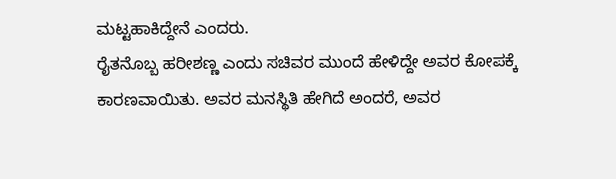ಮಟ್ಟಹಾಕಿದ್ದೇನೆ ಎಂದರು.
ರೈತನೊಬ್ಬ ಹರೀಶಣ್ಣ ಎಂದು ಸಚಿವರ ಮುಂದೆ ಹೇಳಿದ್ದೇ ಅವರ ಕೋಪಕ್ಕೆ ಕಾರಣವಾಯಿತು. ಅವರ ಮನಸ್ಥಿತಿ ಹೇಗಿದೆ ಅಂದರೆ, ಅವರ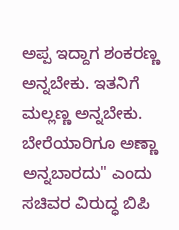ಅಪ್ಪ ಇದ್ದಾಗ ಶಂಕರಣ್ಣ ಅನ್ನಬೇಕು. ಇತನಿಗೆ ಮಲ್ಲಣ್ಣ ಅನ್ನಬೇಕು. ಬೇರೆಯಾರಿಗೂ ಅಣ್ಣಾ ಅನ್ನಬಾರದು" ಎಂದು ಸಚಿವರ ವಿರುದ್ಧ ಬಿಪಿ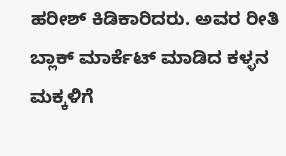ಹರೀಶ್ ಕಿಡಿಕಾರಿದರು. ಅವರ ರೀತಿ ಬ್ಲಾಕ್ ಮಾರ್ಕೆಟ್ ಮಾಡಿದ ಕಳ್ಳನ ಮಕ್ಕಳಿಗೆ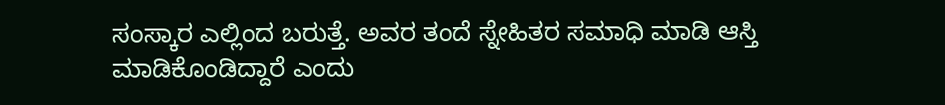ಸಂಸ್ಕಾರ ಎಲ್ಲಿಂದ ಬರುತ್ತೆ. ಅವರ ತಂದೆ ಸ್ನೇಹಿತರ ಸಮಾಧಿ ಮಾಡಿ ಆಸ್ತಿ ಮಾಡಿಕೊಂಡಿದ್ದಾರೆ ಎಂದು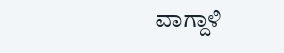ವಾಗ್ದಾಳಿ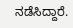ನಡೆಸಿದ್ದಾರೆ.